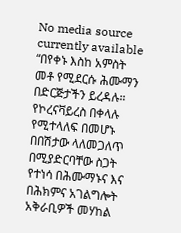No media source currently available
“በየቀኑ እስከ አምስት መቶ የሚደርሱ ሕሙማን በድርጅታችን ይረዳሉ። የኮረናቫይረስ በቀላሉ የሚተላለፍ በመሆኑ በበሽታው ላለመጋለጥ በሚያድርባቸው ስጋት የተነሳ በሕሙማኑና እና በሕክምና አገልግሎት አቅራቢዎች መሃከል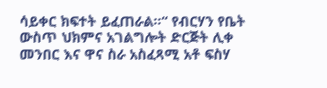ሳይቀር ክፍተት ይፈጠራል።“ የብርሃን የቤት ውስጥ ህክምና አገልግሎት ድርጅት ሊቀ መንበር እና ዋና ስራ አስፈጻሚ አቶ ፍስሃ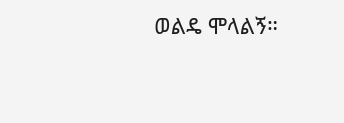ወልዴ ሞላልኝ።